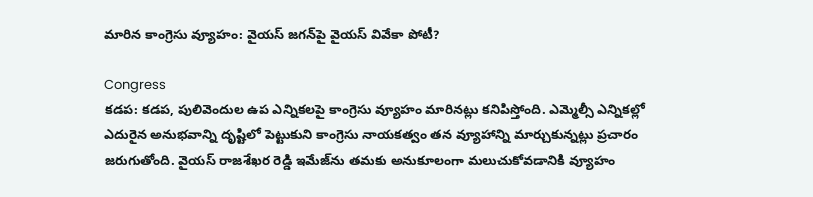మారిన కాంగ్రెసు వ్యూహం: వైయస్ జగన్‌పై వైయస్ వివేకా పోటీ?

Congress
కడప: కడప, పులివెందుల ఉప ఎన్నికలపై కాంగ్రెసు వ్యూహం మారినట్లు కనిపిస్తోంది. ఎమ్మెల్సీ ఎన్నికల్లో ఎదురైన అనుభవాన్ని దృష్టిలో పెట్టుకుని కాంగ్రెసు నాయకత్వం తన వ్యూహాన్ని మార్చుకున్నట్లు ప్రచారం జరుగుతోంది. వైయస్ రాజశేఖర రెడ్డి ఇమేజ్‌ను తమకు అనుకూలంగా మలుచుకోవడానికి వ్యూహం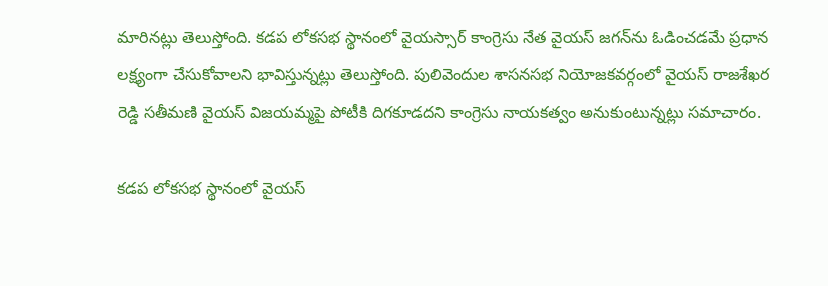మారినట్లు తెలుస్తోంది. కడప లోకసభ స్థానంలో వైయస్సార్ కాంగ్రెసు నేత వైయస్ జగన్‌ను ఓడించడమే ప్రధాన లక్ష్యంగా చేసుకోవాలని భావిస్తున్నట్లు తెలుస్తోంది. పులివెందుల శాసనసభ నియోజకవర్గంలో వైయస్ రాజశేఖర రెడ్డి సతీమణి వైయస్ విజయమ్మపై పోటీకి దిగకూడదని కాంగ్రెసు నాయకత్వం అనుకుంటున్నట్లు సమాచారం.

కడప లోకసభ స్థానంలో వైయస్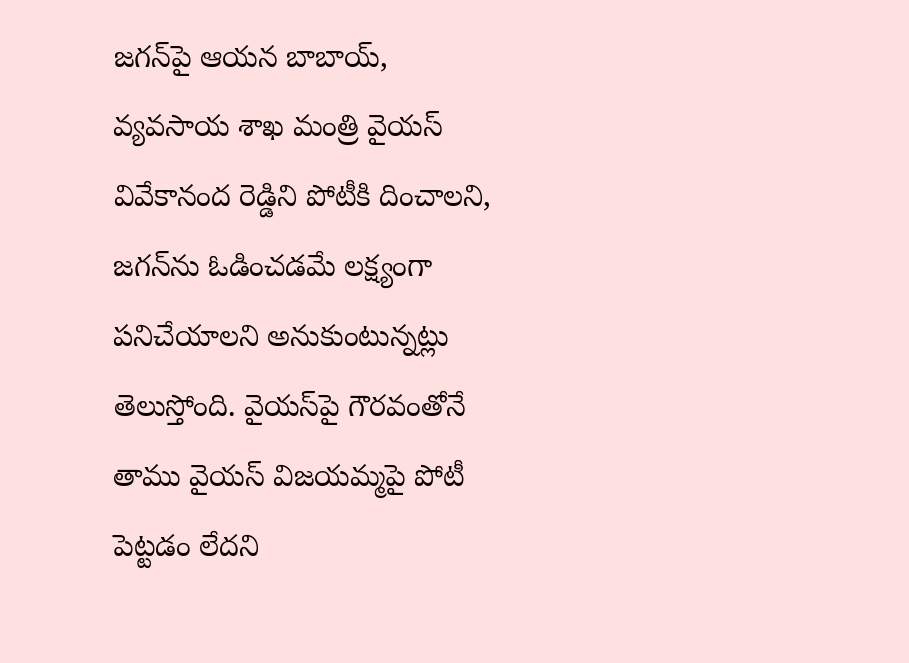జగన్‌పై ఆయన బాబాయ్, వ్యవసాయ శాఖ మంత్రి వైయస్ వివేకానంద రెడ్డిని పోటీకి దించాలని, జగన్‌ను ఓడించడమే లక్ష్యంగా పనిచేయాలని అనుకుంటున్నట్లు తెలుస్తోంది. వైయస్‌పై గౌరవంతోనే తాము వైయస్ విజయమ్మపై పోటీ పెట్టడం లేదని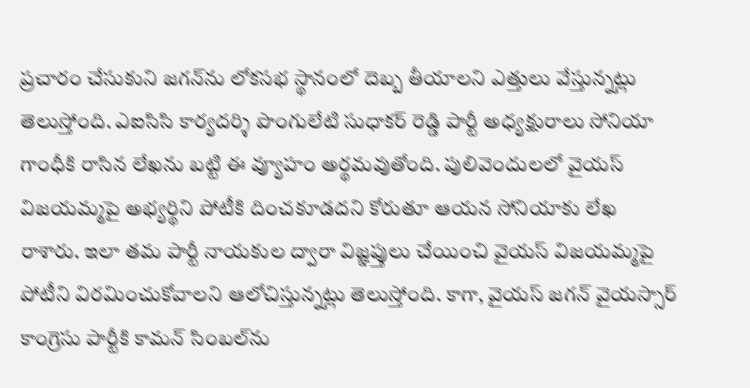ప్రచారం చేసుకుని జగన్‌ను లోకసభ స్థానంలో దెబ్బ తీయాలని ఎత్తులు వేస్తున్నట్లు తెలుస్తోంది. ఎఐసిసి కార్యదర్శి పొంగులేటి సుధాకర్ రెడ్డి పార్టీ అధ్యక్షురాలు సోనియా గాంధీకి రాసిన లేఖను బట్టి ఈ వ్యూహం అర్థమవుతోంది. పులివెందులలో వైయస్ విజయమ్మపై అభ్యర్థిని పోటీకి దించకూడదని కోరుతూ ఆయన సోనియాకు లేఖ రాశారు. ఇలా తమ పార్టీ నాయకుల ద్వారా విజ్ఞప్తులు చేయించి వైయస్ విజయమ్మపై పోటీని విరమించుకోవాలని ఆలోచిస్తున్నట్లు తెలుస్తోంది. కాగా, వైయస్ జగన్ వైయస్సార్ కాంగ్రెసు పార్టీకి కామన్ సింబల్‌ను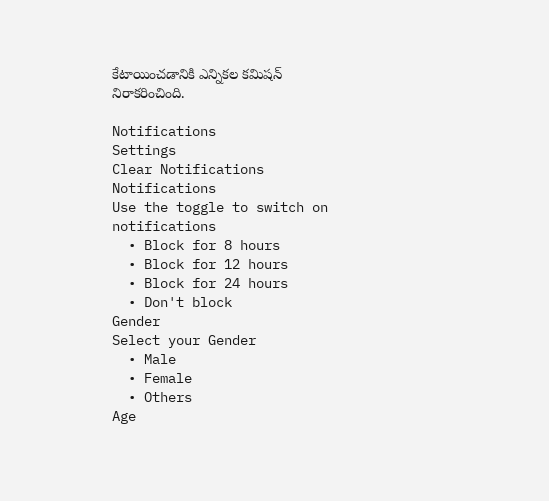కేటాయించడానికి ఎన్నికల కమిషన్ నిరాకరించింది.

Notifications
Settings
Clear Notifications
Notifications
Use the toggle to switch on notifications
  • Block for 8 hours
  • Block for 12 hours
  • Block for 24 hours
  • Don't block
Gender
Select your Gender
  • Male
  • Female
  • Others
Age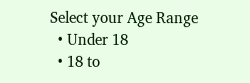Select your Age Range
  • Under 18
  • 18 to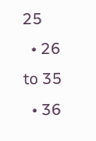25
  • 26 to 35
  • 36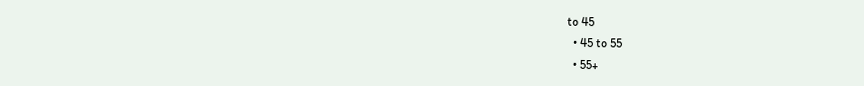to 45
  • 45 to 55
  • 55+